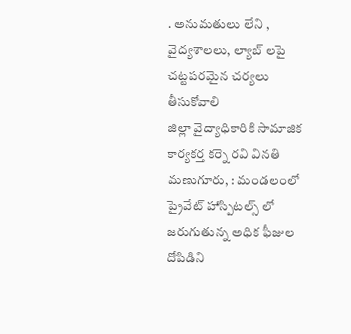. అనుమతులు లేని , వైద్యశాలలు, ల్యాబ్ లపై చట్టపరమైన చర్యలు తీసుకోవాలి
జిల్లా వైద్యాధికారికి సామాజిక కార్యకర్త కర్నె రవి వినతి
మణుగూరు, : మండలంలో ప్రైవేట్ హాస్పిటల్స్ లో జరుగుతున్న అధిక ఫీజుల దోపిడిని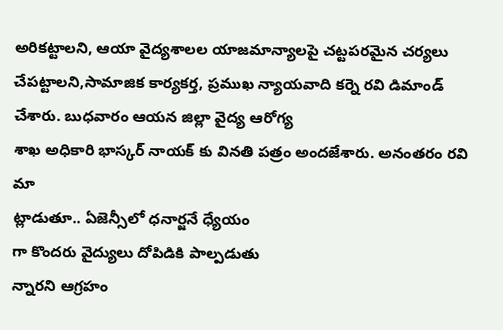అరికట్టాలని, ఆయా వైద్యశాలల యాజమాన్యాలపై చట్టపరమైన చర్యలు చేపట్టాలని,సామాజిక కార్యకర్త, ప్రముఖ న్యాయవాది కర్నె రవి డిమాండ్ చేశారు. బుధవారం ఆయన జిల్లా వైద్య ఆరోగ్య
శాఖ అధికారి భాస్కర్ నాయక్ కు వినతి పత్రం అందజేశారు. అనంతరం రవి మా
ట్లాడుతూ.. ఏజెన్సీలో ధనార్జనే ధ్యేయం
గా కొందరు వైద్యులు దోపిడికి పాల్పడుతు
న్నారని ఆగ్రహం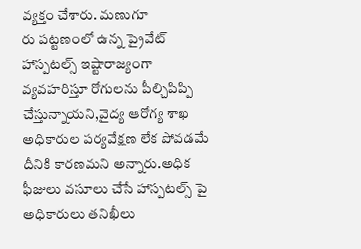వ్యక్తం చేశారు. మణుగూ
రు పట్టణంలో ఉన్న ప్రైవేట్ హాస్పటల్స్ ఇష్టారాజ్యంగా వ్యవహరిస్తూ రోగులను పీల్చిపిప్పి చేస్తున్నాయని,వైద్య ఆరోగ్య శాఖ అధికారుల పర్యవేక్షణ లేక పోవడమే దీనికి కారణమని అన్నారు.అధిక ఫీజులు వసూలు చేసే హాస్పటల్స్ పై అధికారులు తనిఖీలు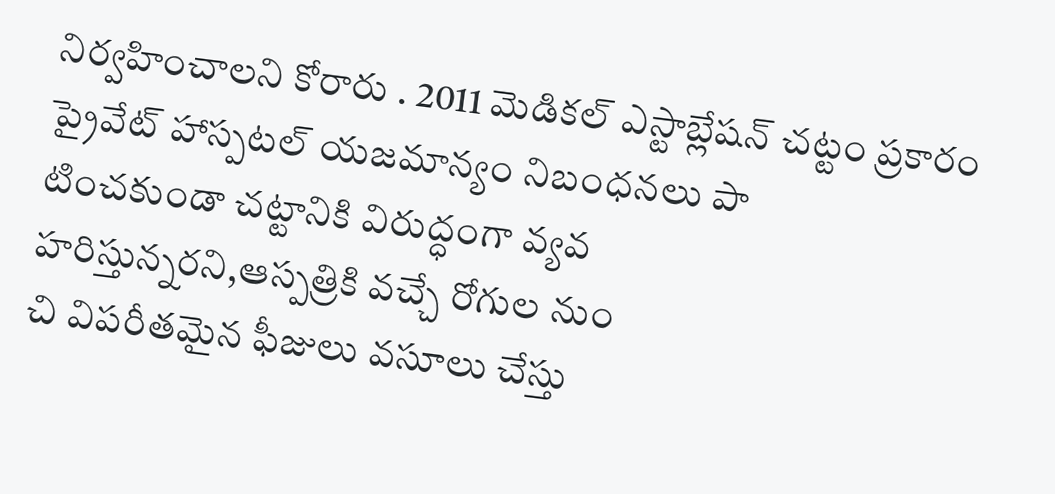నిర్వహించాలని కోరారు . 2011 మెడికల్ ఎస్టాబ్లేషన్ చట్టం ప్రకారం ప్రైవేట్ హాస్పటల్ యజమాన్యం నిబంధనలు పా
టించకుండా చట్టానికి విరుద్ధంగా వ్యవ
హరిస్తున్నరని,ఆస్పత్రికి వచ్చే రోగుల నుం
చి విపరీతమైన ఫీజులు వసూలు చేస్తు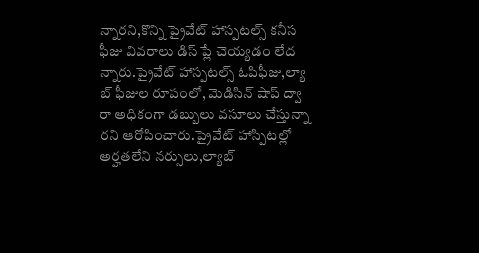న్నారని,కొన్ని ప్రైవేట్ హాస్పటల్స్ కనీస ఫీజు వివరాలు డిస్ ప్లే చెయ్యడం లేద
న్నారు.ప్రైవేట్ హాస్పటల్స్ ఓపిఫీజు,ల్యా
బ్ ఫీజుల రూపంలో, మెడిసిన్ షాప్ ద్వా
రా అధికంగా డబ్బులు వసూలు చేస్తున్నా
రని ఆరోపించారు.ప్రైవేట్ హాస్పిటల్లో అర్హతలేని నర్సులు,ల్యాబ్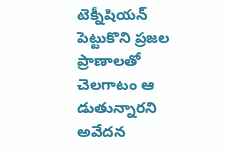టెక్నీషియన్ పెట్టుకొని ప్రజల ప్రాణాలతో చెలగాటం ఆ
డుతున్నారని అవేదన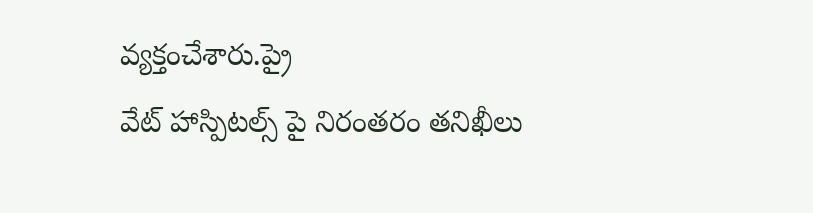వ్యక్తంచేశారు.ప్రై
వేట్ హాస్పిటల్స్ పై నిరంతరం తనిఖీలు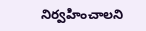నిర్వహించాలని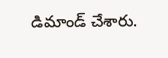డిమాండ్ చేశారు.